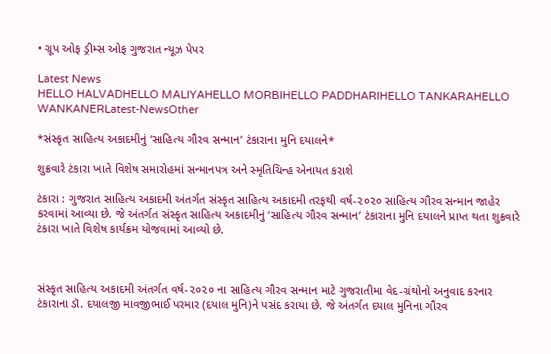• ગ્રૂપ ઓફ ડ્રીમ્સ ઓફ ગુજરાત ન્યૂઝ પેપર

Latest News
HELLO HALVADHELLO MALIYAHELLO MORBIHELLO PADDHARIHELLO TANKARAHELLO WANKANERLatest-NewsOther

*સંસ્કૃત સાહિત્ય અકાદમીનું ‘સાહિત્ય ગૌરવ સન્માન’ ટંકારાના મુનિ દયાલને*

શુક્રવારે ટંકારા ખાતે વિશેષ સમારોહમાં સન્માનપત્ર અને સ્મૃતિચિન્હ એનાયત કરાશે

ટંકારા : ગુજરાત સાહિત્ય અકાદમી અંતર્ગત સંસ્કૃત સાહિત્ય અકાદમી તરફથી વર્ષ-૨૦૨૦ સાહિત્ય ગૌરવ સન્માન જાહેર કરવામાં આવ્યા છે. જે અંતર્ગત સંસ્કૃત સાહિત્ય અકાદમીનું ‘સાહિત્ય ગૌરવ સન્માન’ ટંકારાના મુનિ દયાલને પ્રાપ્ત થતા શુક્રવારે ટંકારા ખાતે વિશેષ કાર્યક્રમ યોજવામાં આવ્યો છે.



સંસ્કૃત સાહિત્ય અકાદમી અંતર્ગત વર્ષ-૨૦૨૦ ના સાહિત્ય ગૌરવ સન્માન માટે ગુજરાતીમા વેદ-ગ્રંથોનો અનુવાદ કરનાર ટંકારાના ડૉ. દયાલજી માવજીભાઈ પરમાર (દયાલ મુનિ)ને પસંદ કરાયા છે. જે અંતર્ગત દયાલ મુનિના ગૌરવ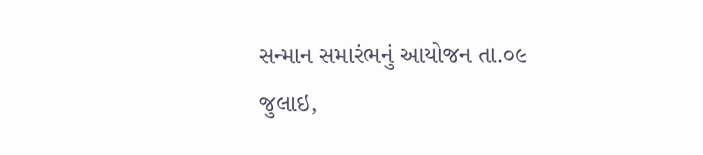સન્માન સમારંભનું આયોજન તા.૦૯ જુલાઇ,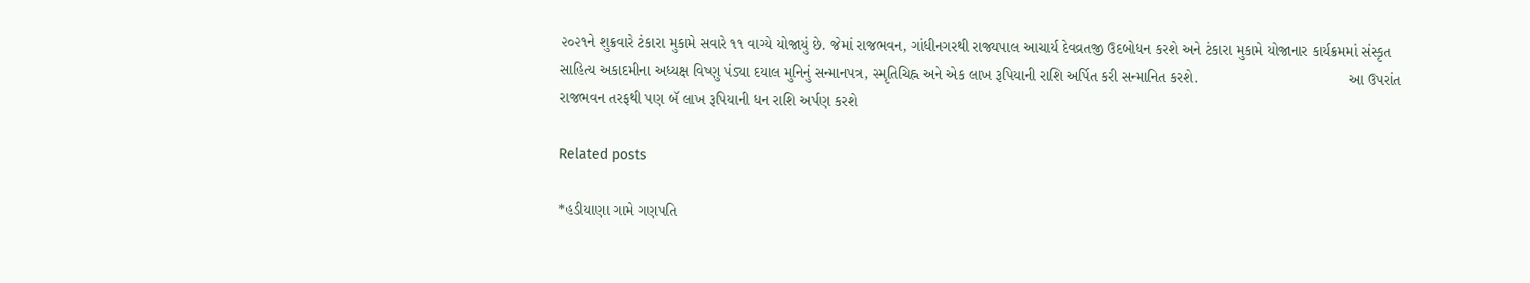૨૦૨૧ને શુક્રવારે ટંકારા મુકામે સવારે ૧૧ વાગ્યે યોજાયું છે. જેમાં રાજભવન, ગાંધીનગરથી રાજ્યપાલ આચાર્ય દેવવ્રતજી ઉદબોધન કરશે અને ટંકારા મુકામે યોજાનાર કાર્યક્રમમાં સંસ્કૃત સાહિત્ય અકાદમીના અધ્યક્ષ વિષ્ણુ પંડ્યા દયાલ મુનિનું સન્માનપત્ર, સ્મૃતિચિહ્ન અને એક લાખ રૂપિયાની રાશિ અર્પિત કરી સન્માનિત કરશે.                                    આ ઉપરાંત રાજભવન તરફથી પણ બૅ લાખ રૂપિયાની ધન રાશિ અર્પણ કરશે

Related posts

*હડીયાણા ગામે ગણપતિ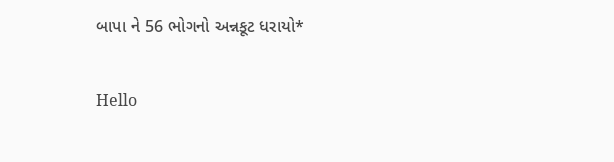બાપા ને 56 ભોગનો અન્નકૂટ ધરાયો*

Hello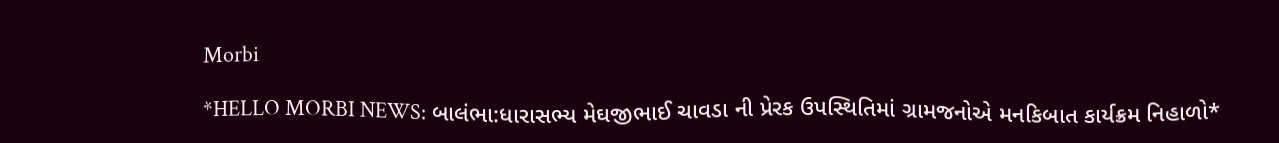Morbi

*HELLO MORBI NEWS: બાલંભા:ધારાસભ્ય મેઘજીભાઈ ચાવડા ની પ્રેરક ઉપસ્થિતિમાં ગ્રામજનોએ મનકિબાત કાર્યક્રમ નિહાળો*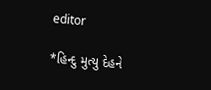editor

*હિન્દુ મુત્યુ દેહને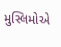મુસ્લિમોએ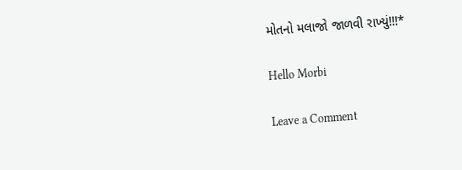મોતનો મલાજો જાળવી રાખ્યું!!!*

Hello Morbi

Leave a Comment